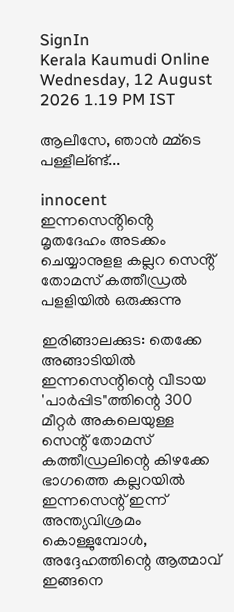SignIn
Kerala Kaumudi Online
Wednesday, 12 August 2026 1.19 PM IST

ആലീസേ, ഞാൻ മ്മ്ടെ പള്ളീല്ണ്ട്...

innocent
ഇന്നസെൻ്റിൻ്റെ മൃതദേഹം അടക്കം ചെയ്യാനുളള കല്ലറ സെൻ്റ് തോമസ് കത്തീഡ്രൽ പളളിയിൽ ഒരുക്കുന്നു

ഇരിങ്ങാലക്കുട: തെക്കേ അങ്ങാടിയിൽ ഇന്നസെന്റിന്റെ വീടായ 'പാർപ്പിട"ത്തിന്റെ 300 മീറ്റർ അകലെയുള്ള സെന്റ് തോമസ് കത്തീഡ്രലിന്റെ കിഴക്കേ ഭാഗത്തെ കല്ലറയിൽ ഇന്നസെന്റ് ഇന്ന് അന്ത്യവിശ്രമം കൊള്ളുമ്പോൾ, അദ്ദേഹത്തിന്റെ ആത്മാവ് ഇങ്ങനെ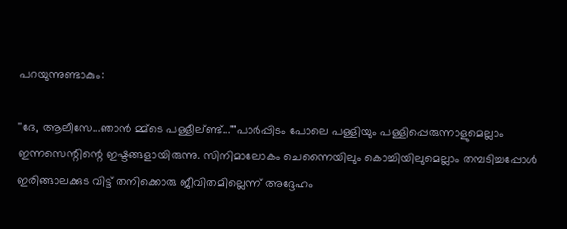പറയുന്നുണ്ടാകും:

''ദേ, ആലീസേ...ഞാൻ മ്മ്‌ടെ പള്ളീല്ണ്ട്...""പാർപ്പിടം പോലെ പള്ളിയും പള്ളിപ്പെരുന്നാളുമെല്ലാം ഇന്നസെന്റിന്റെ ഇഷ്ടങ്ങളായിരുന്നു. സിനിമാലോകം ചെന്നൈയിലും കൊച്ചിയിലുമെല്ലാം തമ്പടിച്ചപ്പോൾ ഇരിങ്ങാലക്കുട വിട്ട് തനിക്കൊരു ജീവിതമില്ലെന്ന് അദ്ദേഹം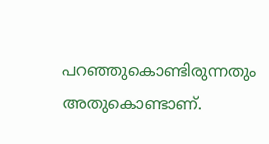പറഞ്ഞുകൊണ്ടിരുന്നതും അതുകൊണ്ടാണ്.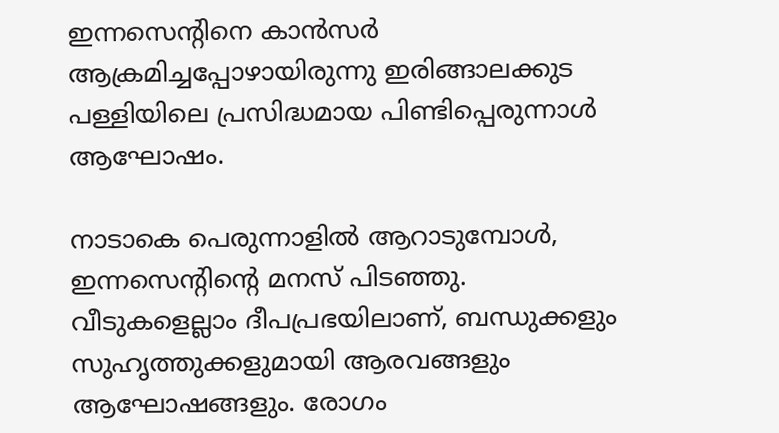ഇന്നസെന്റിനെ കാൻസർ ആക്രമിച്ചപ്പോഴായിരുന്നു ഇരിങ്ങാലക്കുട പള്ളിയിലെ പ്രസിദ്ധമായ പിണ്ടിപ്പെരുന്നാൾ ആഘോഷം.

നാടാകെ പെരുന്നാളിൽ ആറാടുമ്പോൾ, ഇന്നസെന്റിന്റെ മനസ് പിടഞ്ഞു. വീടുകളെല്ലാം ദീപപ്രഭയിലാണ്, ബന്ധുക്കളും സുഹൃത്തുക്കളുമായി ആരവങ്ങളും ആഘോഷങ്ങളും. രോഗം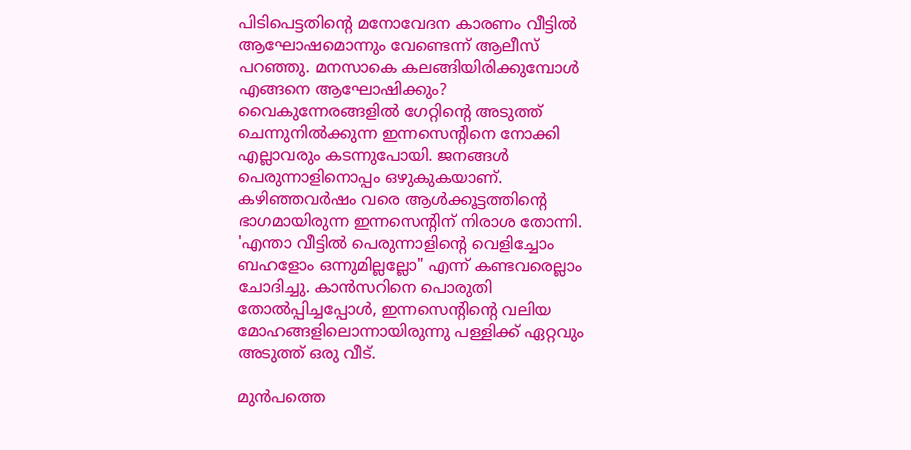പിടിപെട്ടതിന്റെ മനോവേദന കാരണം വീട്ടിൽ ആഘോഷമൊന്നും വേണ്ടെന്ന് ആലീസ് പറഞ്ഞു. മനസാകെ കലങ്ങിയിരിക്കുമ്പോൾ എങ്ങനെ ആഘോഷിക്കും?
വൈകുന്നേരങ്ങളിൽ ഗേറ്റിന്റെ അടുത്ത് ചെന്നുനിൽക്കുന്ന ഇന്നസെന്റിനെ നോക്കി എല്ലാവരും കടന്നുപോയി. ജനങ്ങൾ പെരുന്നാളിനൊപ്പം ഒഴുകുകയാണ്. കഴിഞ്ഞവർഷം വരെ ആൾക്കൂട്ടത്തിന്റെ ഭാഗമായിരുന്ന ഇന്നസെന്റിന് നിരാശ തോന്നി. 'എന്താ വീട്ടിൽ പെരുന്നാളിന്റെ വെളിച്ചോം ബഹളോം ഒന്നുമില്ലല്ലോ" എന്ന് കണ്ടവരെല്ലാം ചോദിച്ചു. കാൻസറിനെ പൊരുതി തോൽപ്പിച്ചപ്പോൾ, ഇന്നസെന്റിന്റെ വലിയ മോഹങ്ങളിലൊന്നായിരുന്നു പള്ളിക്ക് ഏറ്റവും അടുത്ത് ഒരു വീട്.

മുൻപത്തെ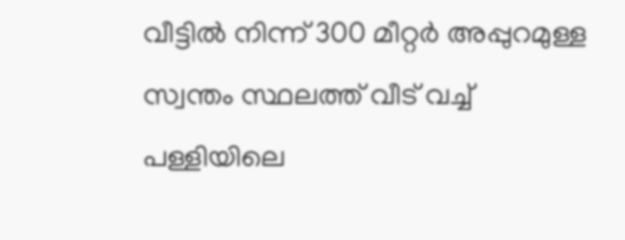വീട്ടിൽ നിന്ന് 300 മീറ്റർ അപ്പുറമുള്ള സ്വന്തം സ്ഥലത്ത് വീട് വച്ച് പള്ളിയിലെ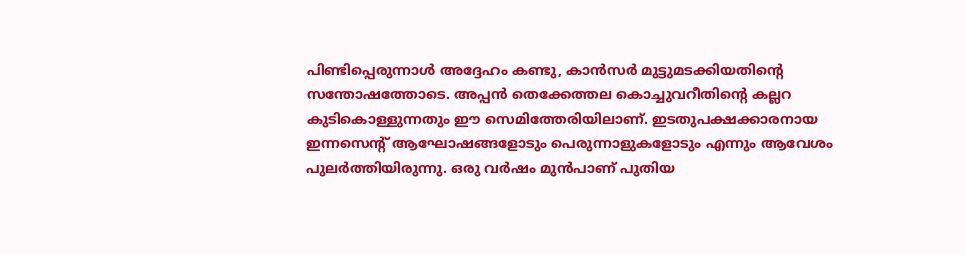പിണ്ടിപ്പെരുന്നാൾ അദ്ദേഹം കണ്ടു, കാൻസർ മുട്ടുമടക്കിയതിന്റെ സന്തോഷത്തോടെ. അപ്പൻ തെക്കേത്തല കൊച്ചുവറീതിന്റെ കല്ലറ കുടികൊള്ളുന്നതും ഈ സെമിത്തേരിയിലാണ്. ഇടതുപക്ഷക്കാരനായ ഇന്നസെന്റ് ആഘോഷങ്ങളോടും പെരുന്നാളുകളോടും എന്നും ആവേശം പുലർത്തിയിരുന്നു. ഒരു വർഷം മുൻപാണ് പുതിയ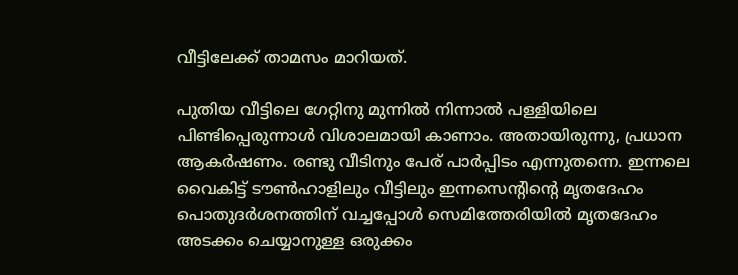വീട്ടിലേക്ക് താമസം മാറിയത്.

പുതിയ വീട്ടിലെ ഗേറ്റിനു മുന്നിൽ നിന്നാൽ പള്ളിയിലെ പിണ്ടിപ്പെരുന്നാൾ വിശാലമായി കാണാം. അതായിരുന്നു, പ്രധാന ആകർഷണം. രണ്ടു വീടിനും പേര് പാർപ്പിടം എന്നുതന്നെ. ഇന്നലെ വൈകിട്ട് ടൗൺഹാളിലും വീട്ടിലും ഇന്നസെന്റിന്റെ മൃതദേഹം പൊതുദർശനത്തിന് വച്ചപ്പോൾ സെമിത്തേരിയിൽ മൃതദേഹം അടക്കം ചെയ്യാനുള്ള ഒരുക്കം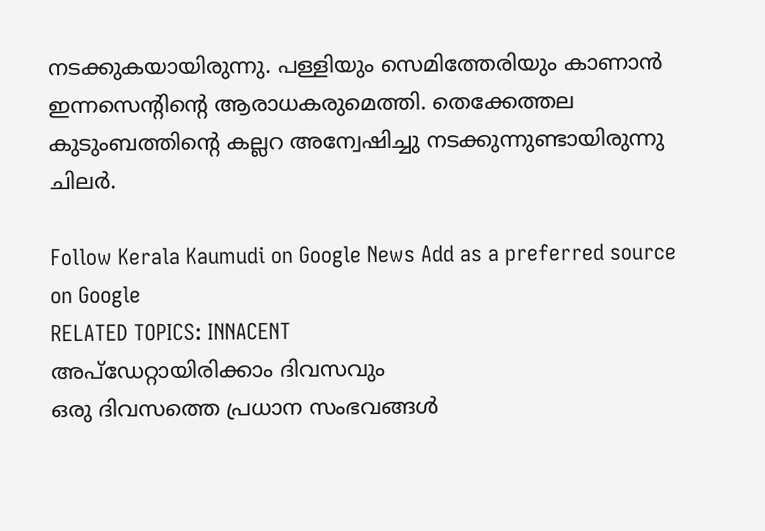നടക്കുകയായിരുന്നു. പള്ളിയും സെമിത്തേരിയും കാണാൻ ഇന്നസെന്റിന്റെ ആരാധകരുമെത്തി. തെക്കേത്തല കുടുംബത്തിന്റെ കല്ലറ അന്വേഷിച്ചു നടക്കുന്നുണ്ടായിരുന്നു ചിലർ.

Follow Kerala Kaumudi on Google News Add as a preferred source on Google
RELATED TOPICS: INNACENT
അപ്ഡേറ്റായിരിക്കാം ദിവസവും
ഒരു ദിവസത്തെ പ്രധാന സംഭവങ്ങൾ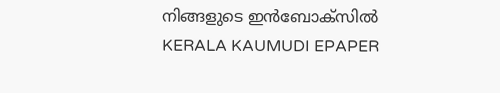നിങ്ങളുടെ ഇൻബോക്സിൽ
KERALA KAUMUDI EPAPER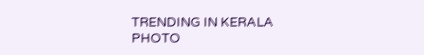TRENDING IN KERALA
PHOTO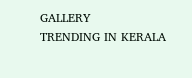GALLERY
TRENDING IN KERALA